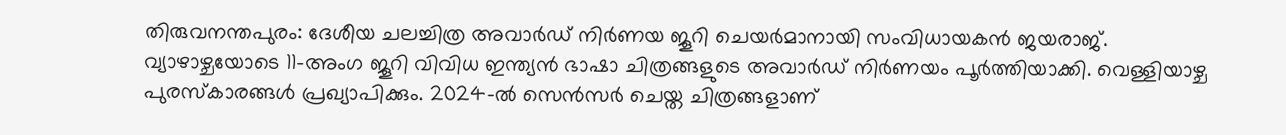തിരുവനന്തപുരം: ദേശീയ ചലച്ചിത്ര അവാർഡ് നിർണയ ജൂറി ചെയർമാനായി സംവിധായകൻ ജയരാജ്.
വ്യാഴാഴ്ചയോടെ 11-അംഗ ജൂറി വിവിധ ഇന്ത്യൻ ഭാഷാ ചിത്രങ്ങളുടെ അവാർഡ് നിർണയം പൂർത്തിയാക്കി. വെള്ളിയാഴ്ച പുരസ്കാരങ്ങൾ പ്രഖ്യാപിക്കും. 2024-ൽ സെൻസർ ചെയ്ത ചിത്രങ്ങളാണ്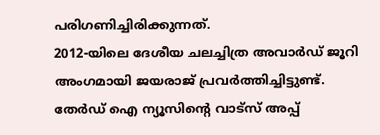പരിഗണിച്ചിരിക്കുന്നത്.
2012-യിലെ ദേശീയ ചലച്ചിത്ര അവാർഡ് ജൂറി അംഗമായി ജയരാജ് പ്രവർത്തിച്ചിട്ടുണ്ട്.
തേർഡ് ഐ ന്യൂസിന്റെ വാട്സ് അപ്പ്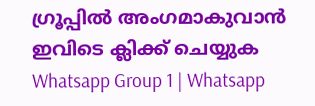ഗ്രൂപ്പിൽ അംഗമാകുവാൻ ഇവിടെ ക്ലിക്ക് ചെയ്യുക
Whatsapp Group 1 | Whatsapp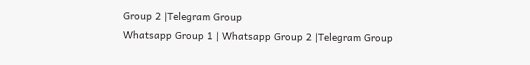Group 2 |Telegram Group
Whatsapp Group 1 | Whatsapp Group 2 |Telegram Group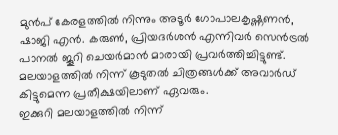മുൻപ് കേരളത്തിൽ നിന്നും അടൂർ ഗോപാലകൃഷ്ണണൻ, ഷാജി എൻ. കരുൺ, പ്രിയദർശൻ എന്നിവർ സെൻട്രൽ പാനൽ ജൂറി ചെയർമാൻ മാരായി പ്രവർത്തിച്ചിട്ടുണ്ട്.
മലയാളത്തിൽ നിന്ന് കൂടുതൽ ചിത്രങ്ങൾക്ക് അവാർഡ് കിട്ടുമെന്ന പ്രതീക്ഷയിലാണ് ഏവരും.
ഇക്കുറി മലയാളത്തിൽ നിന്ന്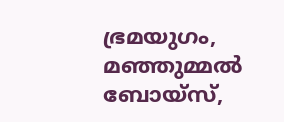ഭ്രമയുഗം, മഞ്ഞുമ്മൽ ബോയ്സ്,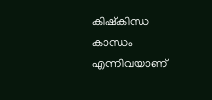കിഷ്കിന്ധ കാന്ധം എന്നിവയാണ്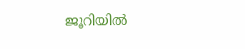ജൂറിയിൽ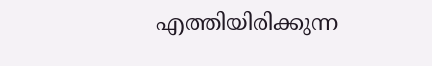എത്തിയിരിക്കുന്ന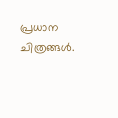പ്രധാന ചിത്രങ്ങൾ.